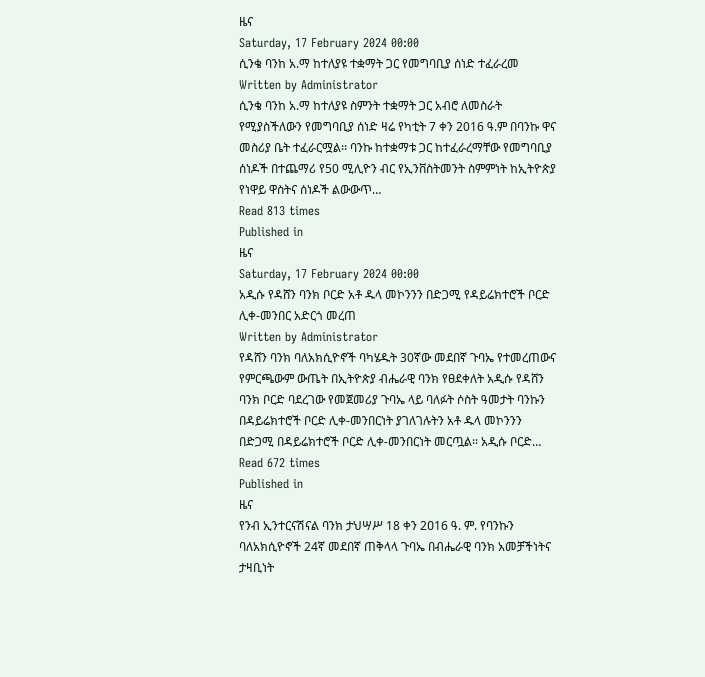ዜና
Saturday, 17 February 2024 00:00
ሲንቄ ባንከ አ.ማ ከተለያዩ ተቋማት ጋር የመግባቢያ ሰነድ ተፈራረመ
Written by Administrator
ሲንቄ ባንከ አ.ማ ከተለያዩ ስምንት ተቋማት ጋር አብሮ ለመስራት የሚያስችለውን የመግባቢያ ሰነድ ዛሬ የካቲት 7 ቀን 2016 ዓ.ም በባንኩ ዋና መስሪያ ቤት ተፈራርሟል፡፡ ባንኩ ከተቋማቱ ጋር ከተፈራረማቸው የመግባቢያ ሰነዶች በተጨማሪ የ50 ሚሊዮን ብር የኢንቨስትመንት ስምምነት ከኢትዮጵያ የነዋይ ዋስትና ሰነዶች ልውውጥ…
Read 813 times
Published in
ዜና
Saturday, 17 February 2024 00:00
አዲሱ የዳሸን ባንክ ቦርድ አቶ ዱላ መኮንንን በድጋሚ የዳይሬክተሮች ቦርድ ሊቀ-መንበር አድርጎ መረጠ
Written by Administrator
የዳሸን ባንክ ባለአክሲዮኖች ባካሄዱት 30ኛው መደበኛ ጉባኤ የተመረጠውና የምርጫውም ውጤት በኢትዮጵያ ብሔራዊ ባንክ የፀደቀለት አዲሱ የዳሸን ባንክ ቦርድ ባደረገው የመጀመሪያ ጉባኤ ላይ ባለፉት ሶስት ዓመታት ባንኩን በዳይሬክተሮች ቦርድ ሊቀ-መንበርነት ያገለገሉትን አቶ ዱላ መኮንንን በድጋሚ በዳይሬክተሮች ቦርድ ሊቀ-መንበርነት መርጧል፡፡ አዲሱ ቦርድ…
Read 672 times
Published in
ዜና
የንብ ኢንተርናሽናል ባንክ ታህሣሥ 18 ቀን 2ዐ16 ዓ. ም. የባንኩን ባለአክሲዮኖች 24ኛ መደበኛ ጠቅላላ ጉባኤ በብሔራዊ ባንክ አመቻችነትና ታዛቢነት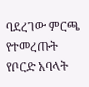ባደረገው ምርጫ የተመረጡት የቦርድ አባላት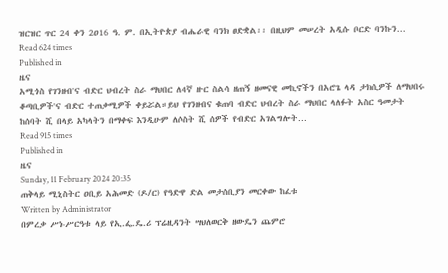ዝርዝር ጥር 24 ቀን 2ዐ16 ዓ. ም. በኢትዮጵያ ብሔራዊ ባንክ ፀድቋል፡፡ በዚህም መሠረት አዲሱ ቦርድ ባንኩን…
Read 624 times
Published in
ዜና
አሚጎስ የገንዘብ'ና ብድር ህብረት ስራ ማህበር ለ4ኛ ዙር ስልሳ ዘጠኝ ዘመናዊ መኪኖችን በአሮጌ ላዳ ታክሲዎች ለማህበሩ ቆጣቢዎች'ና ብድር ተጠቃሚዎች ቀይሯል።ይህ የገንዘብና ቁጠባ ብድር ህብረት ስራ ማህበር ላለፉት አስር ዓመታት ከሰባት ሺ በላይ አካላትን በማቀፍ እንዲሁም ለሶስት ሺ ሰዎች የብድር አገልግሎት…
Read 915 times
Published in
ዜና
Sunday, 11 February 2024 20:35
ጠቅላይ ሚኒስትር ዐቢይ አሕመድ (ዶ/ር) የዓድዋ ድል መታሰቢያን መርቀው ከፈቱ
Written by Administrator
በምረቃ ሥነ-ሥርዓቱ ላይ የኢ.ፌ.ዴ.ሪ ፕሬዚዳንት ሣህለወርቅ ዘውዴን ጨምሮ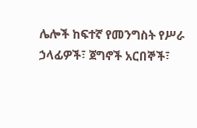ሌሎች ከፍተኛ የመንግስት የሥራ ኃላፊዎች፣ ጀግኖች አርበኞች፣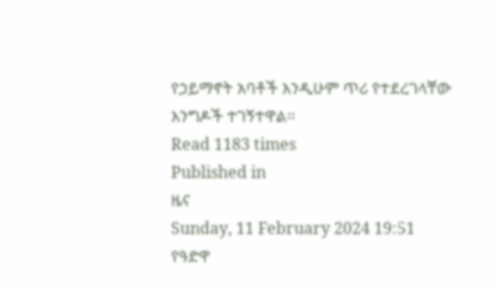የኃይማኖት አባቶች እንዲሁም ጥሪ የተደረገላቸው እንግዶች ተገኝተዋል፡፡
Read 1183 times
Published in
ዜና
Sunday, 11 February 2024 19:51
የዓድዋ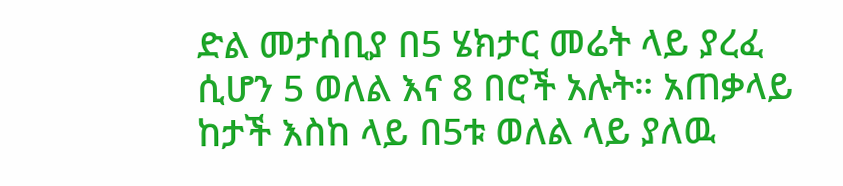ድል መታሰቢያ በ5 ሄክታር መሬት ላይ ያረፈ ሲሆን 5 ወለል እና 8 በሮች አሉት። አጠቃላይ ከታች እስከ ላይ በ5ቱ ወለል ላይ ያለዉ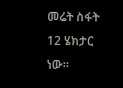መሬት ስፋት 12 ሄክታር ነው።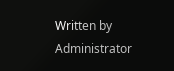Written by Administrator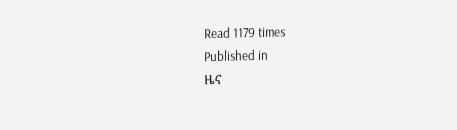Read 1179 times
Published in
ዜና